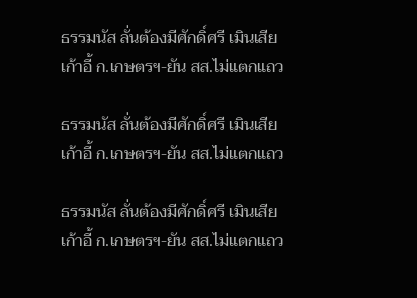ธรรมนัส ลั่นต้องมีศักดิ์ศรี เมินเสียเก้าอี้ ก.เกษตรฯ-ยัน สส.ไม่แตกแถว

ธรรมนัส ลั่นต้องมีศักดิ์ศรี เมินเสียเก้าอี้ ก.เกษตรฯ-ยัน สส.ไม่แตกแถว

ธรรมนัส ลั่นต้องมีศักดิ์ศรี เมินเสียเก้าอี้ ก.เกษตรฯ-ยัน สส.ไม่แตกแถว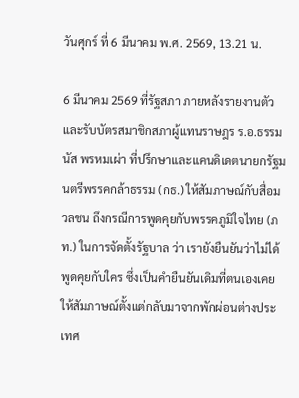วันศุกร์ ที่ 6 มีนาคม พ.ศ. 2569, 13.21 น.

6 มีนาคม 2569 ที่รัฐสภา ภายหลังรายงานตัวและรับบัตรสมาชิกสภาผู้แทนราษฎร ร.อ.ธรรมนัส พรหมเผ่า ที่ปรึกษาและแคนดิเดตนายกรัฐมนตรีพรรคกล้าธรรม (กธ.) ให้สัมภาษณ์กับสื่อมวลชน ถึงกรณีการพูดคุยกับพรรคภูมิใจไทย (ภท.) ในการจัดตั้งรัฐบาล ว่า เรายังยืนยันว่าไม่ได้พูดคุยกับใคร ซึ่งเป็นคำยืนยันเดิมที่ตนเองเคยให้สัมภาษณ์ตั้งแต่กลับมาจากพักผ่อนต่างประเทศ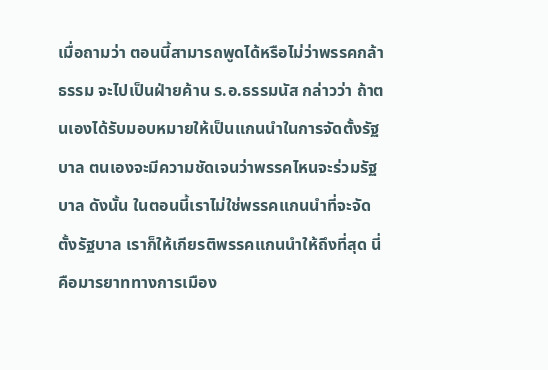เมื่อถามว่า ตอนนี้สามารถพูดได้หรือไม่ว่าพรรคกล้าธรรม จะไปเป็นฝ่ายค้าน ร.อ.ธรรมนัส กล่าวว่า ถ้าตนเองได้รับมอบหมายให้เป็นแกนนำในการจัดตั้งรัฐบาล ตนเองจะมีความชัดเจนว่าพรรคไหนจะร่วมรัฐบาล ดังนั้น ในตอนนี้เราไม่ใช่พรรคแกนนำที่จะจัดตั้งรัฐบาล เราก็ให้เกียรติพรรคแกนนำให้ถึงที่สุด นี่คือมารยาททางการเมือง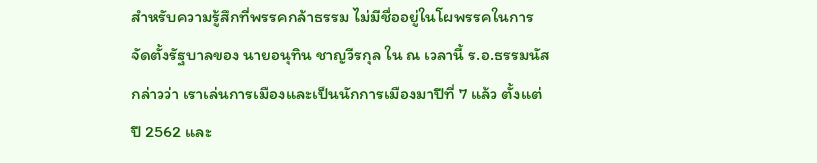สำหรับความรู้สึกที่พรรคกล้าธรรม ไม่มีชื่ออยู่ในโผพรรคในการจัดตั้งรัฐบาลของ นายอนุทิน ชาญวีรกุล ใน ณ เวลานี้ ร.อ.ธรรมนัส กล่าวว่า เราเล่นการเมืองและเป็นนักการเมืองมาปีที่ 7 แล้ว ตั้งแต่ปี 2562 และ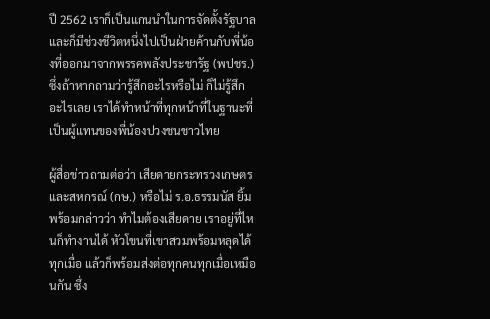ปี 2562 เราก็เป็นแกนนำในการจัดตั้งรัฐบาล และก็มีช่วงชีวิตหนึ่งไปเป็นฝ่ายค้านกับพี่น้องที่ออกมาจากพรรคพลังประชารัฐ (พปชร.) ซึ่งถ้าหากถามว่ารู้สึกอะไรหรือไม่ ก็ไม่รู้สึกอะไรเลย เราได้ทำหน้าที่ทุกหน้าที่ในฐานะที่เป็นผู้แทนของพี่น้องปวงชนชาวไทย

ผู้สื่อข่าวถามต่อว่า เสียดายกระทรวงเกษตรและสหกรณ์ (กษ.) หรือไม่ ร.อ.ธรรมนัส ยิ้มพร้อมกล่าวว่า ทำไมต้องเสียดาย เราอยู่ที่ไหนก็ทำงานได้ หัวโขนที่เขาสวมพร้อมหลุดได้ทุกเมื่อ แล้วก็พร้อมส่งต่อทุกคนทุกเมื่อเหมือนกัน ซึ่ง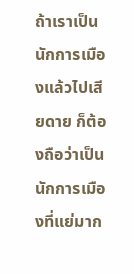ถ้าเราเป็นนักการเมืองแล้วไปเสียดาย ก็ต้องถือว่าเป็นนักการเมืองที่แย่มาก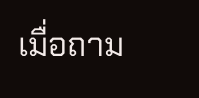เมื่อถาม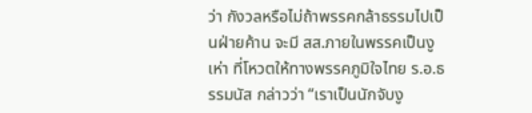ว่า กังวลหรือไม่ถ้าพรรคกล้าธรรมไปเป็นฝ่ายค้าน จะมี สส.ภายในพรรคเป็นงูเห่า ที่โหวตให้ทางพรรคภูมิใจไทย ร.อ.ธรรมนัส กล่าวว่า “เราเป็นนักจับงู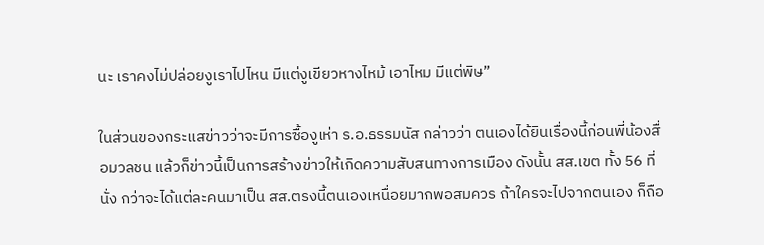นะ เราคงไม่ปล่อยงูเราไปไหน มีแต่งูเขียวหางไหม้ เอาไหม มีแต่พิษ”

ในส่วนของกระแสข่าวว่าจะมีการซื้องูเห่า ร.อ.ธรรมนัส กล่าวว่า ตนเองได้ยินเรื่องนี้ก่อนพี่น้องสื่อมวลชน แล้วก็ข่าวนี้เป็นการสร้างข่าวให้เกิดความสับสนทางการเมือง ดังนั้น สส.เขต ทั้ง 56 ที่นั่ง กว่าจะได้แต่ละคนมาเป็น สส.ตรงนี้ตนเองเหนื่อยมากพอสมควร ถ้าใครจะไปจากตนเอง ก็ถือ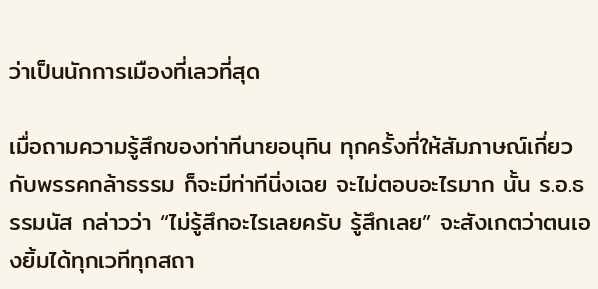ว่าเป็นนักการเมืองที่เลวที่สุด

เมื่อถามความรู้สึกของท่าทีนายอนุทิน ทุกครั้งที่ให้สัมภาษณ์เกี่ยวกับพรรคกล้าธรรม ก็จะมีท่าทีนิ่งเฉย จะไม่ตอบอะไรมาก นั้น ร.อ.ธรรมนัส กล่าวว่า “ไม่รู้สึกอะไรเลยครับ รู้สึกเลย” จะสังเกตว่าตนเองยิ้มได้ทุกเวทีทุกสถา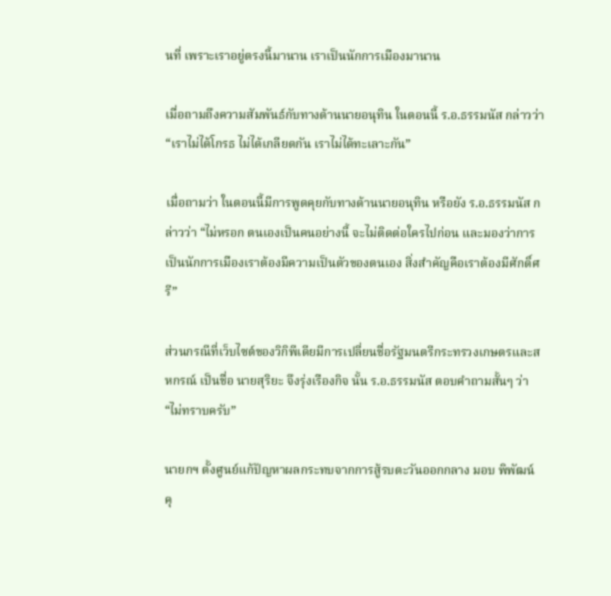นที่ เพราะเราอยู่ตรงนี้มานาน เราเป็นนักการเมืองมานาน

เมื่อถามถึงความสัมพันธ์กับทางด้านนายอนุทิน ในตอนนี้ ร.อ.ธรรมนัส กล่าวว่า “เราไม่ได้โกรธ ไม่ได้เกลียดกัน เราไม่ได้ทะเลาะกัน”

เมื่อถามว่า ในตอนนี้มีการพูดคุยกับทางด้านนายอนุทิน หรือยัง ร.อ.ธรรมนัส กล่าวว่า “ไม่หรอก ตนเองเป็นคนอย่างนี้ จะไม่ติดต่อใครไปก่อน และมองว่าการเป็นนักการเมืองเราต้องมีความเป็นตัวของตนเอง สิ่งสำคัญคือเราต้องมีศักดิ์ศรี”

ส่วนกรณีที่เว็บไซต์ของวิกิพีเดียมีการเปลี่ยนชื่อรัฐมนตรีกระทรวงเกษตรและสหกรณ์ เป็นชื่อ นายสุริยะ จึงรุ่งเรืองกิจ นั้น ร.อ.ธรรมนัส ตอบคำถามสั้นๆ ว่า “ไม่ทราบครับ”

นายกฯ ตั้งศูนย์แก้ปัญหาผลกระทบจากการสู้รบตะวันออกกลาง มอบ พิพัฒน์ คุ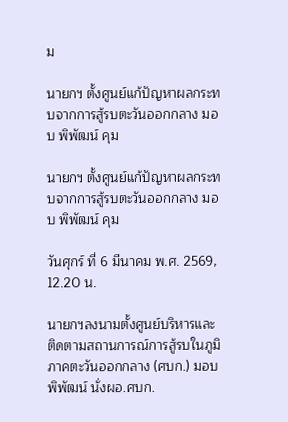ม

นายกฯ ตั้งศูนย์แก้ปัญหาผลกระทบจากการสู้รบตะวันออกกลาง มอบ พิพัฒน์ คุม

นายกฯ ตั้งศูนย์แก้ปัญหาผลกระทบจากการสู้รบตะวันออกกลาง มอบ พิพัฒน์ คุม

วันศุกร์ ที่ 6 มีนาคม พ.ศ. 2569, 12.20 น.

นายกฯลงนามตั้งศูนย์บริหารและติดตามสถานการณ์การสู้รบในภูมิภาคตะวันออกกลาง (ศบก.) มอบ พิพัฒน์ นั่งผอ.ศบก.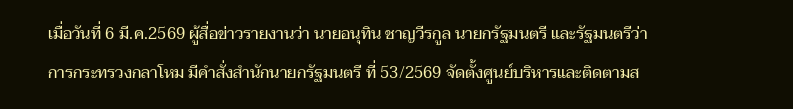เมื่อวันที่ 6 มี.ค.2569 ผู้สื่อข่าวรายงานว่า นายอนุทิน ชาญวีรกูล นายกรัฐมนตรี และรัฐมนตรีว่าการกระทรวงกลาโหม มีคำสั่งสำนักนายกรัฐมนตรี ที่ 53/2569 จัดตั้งศูนย์บริหารและติดตามส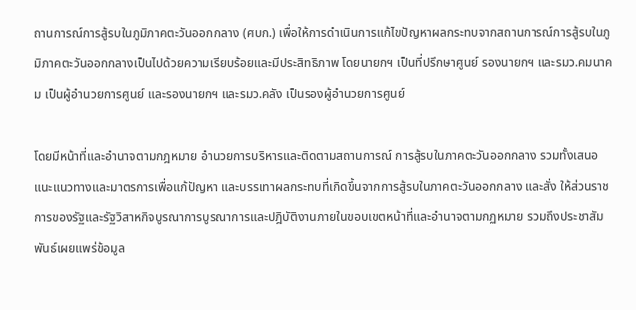ถานการณ์การสู้รบในภูมิภาคตะวันออกกลาง (ศบก.) เพื่อให้การดำเนินการแก้ไขปัญหาผลกระทบจากสถานการณ์การสู้รบในภูมิภาคตะวันออกกลางเป็นไปด้วยความเรียบร้อยและมีประสิทธิภาพ โดยนายกฯ เป็นที่ปรึกษาศูนย์ รองนายกฯ และรมว.คมนาคม เป็นผู้อำนวยการศูนย์ และรองนายกฯ และรมว.คลัง เป็นรองผู้อำนวยการศูนย์

โดยมีหน้าที่และอำนาจตามกฎหมาย อำนวยการบริหารและติดตามสถานการณ์ การสู้รบในภาคตะวันออกกลาง รวมทั้งเสนอแนะแนวทางและมาตรการเพื่อแก้ปัญหา และบรรเทาผลกระทบที่เกิดขึ้นจากการสู้รบในภาคตะวันออกกลาง และสั่ง ให้ส่วนราชการของรัฐและรัฐวิสาหกิจบูรณาการบูรณาการและปฎิบัติงานภายในขอบเขตหน้าที่และอำนาจตามกฏหมาย รวมถึงประชาสัมพันธ์เผยแพร่ข้อมูล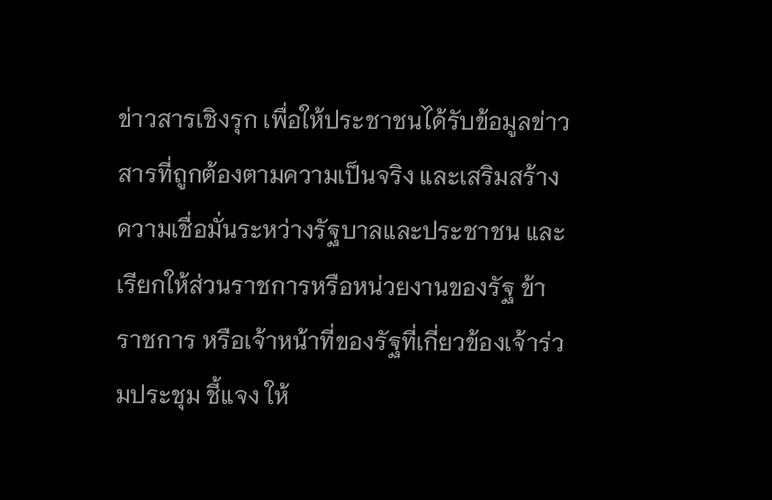ข่าวสารเชิงรุก เพื่อให้ประชาชนได้รับข้อมูลข่าวสารที่ถูกต้องตามความเป็นจริง และเสริมสร้างความเชื่อมั่นระหว่างรัฐบาลและประชาชน และเรียกให้ส่วนราชการหรือหน่วยงานของรัฐ ข้าราชการ หรือเจ้าหน้าที่ของรัฐที่เกี่ยวข้องเจ้าร่วมประชุม ชี้แจง ให้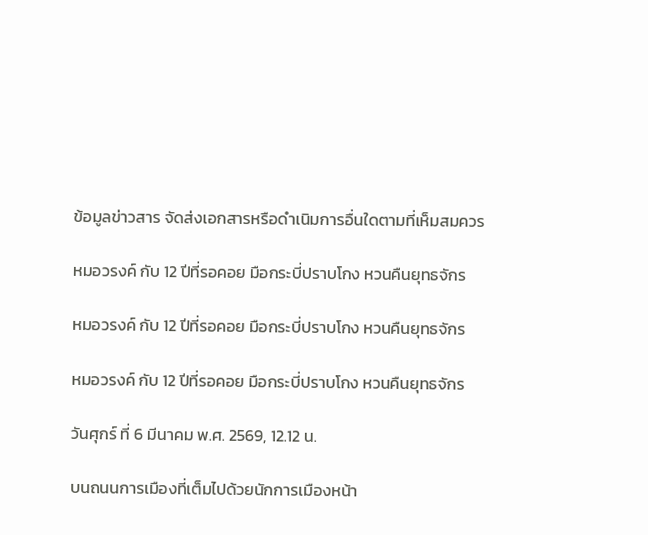ข้อมูลข่าวสาร จัดส่งเอกสารหรือดำเนิมการอื่นใดตามที่เห็มสมควร

หมอวรงค์ กับ 12 ปีที่รอคอย มือกระบี่ปราบโกง หวนคืนยุทธจักร

หมอวรงค์ กับ 12 ปีที่รอคอย มือกระบี่ปราบโกง หวนคืนยุทธจักร

หมอวรงค์ กับ 12 ปีที่รอคอย มือกระบี่ปราบโกง หวนคืนยุทธจักร

วันศุกร์ ที่ 6 มีนาคม พ.ศ. 2569, 12.12 น.

บนถนนการเมืองที่เต็มไปด้วยนักการเมืองหน้า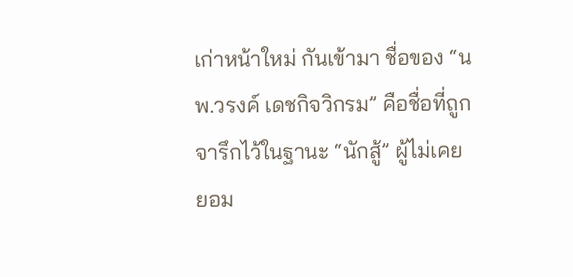เก่าหน้าใหม่ กันเข้ามา ชื่อของ “นพ.วรงค์ เดชกิจวิกรม” คือชื่อที่ถูกจารึกไว้ในฐานะ “นักสู้” ผู้ไม่เคยยอม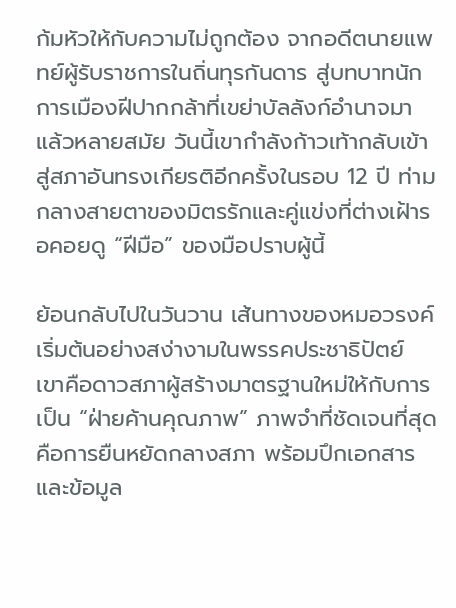ก้มหัวให้กับความไม่ถูกต้อง จากอดีตนายแพทย์ผู้รับราชการในถิ่นทุรกันดาร สู่บทบาทนักการเมืองฝีปากกล้าที่เขย่าบัลลังก์อำนาจมาแล้วหลายสมัย วันนี้เขากำลังก้าวเท้ากลับเข้าสู่สภาอันทรงเกียรติอีกครั้งในรอบ 12 ปี ท่ามกลางสายตาของมิตรรักและคู่แข่งที่ต่างเฝ้ารอคอยดู “ฝีมือ” ของมือปราบผู้นี้

ย้อนกลับไปในวันวาน เส้นทางของหมอวรงค์เริ่มต้นอย่างสง่างามในพรรคประชาธิปัตย์ เขาคือดาวสภาผู้สร้างมาตรฐานใหม่ให้กับการเป็น “ฝ่ายค้านคุณภาพ” ภาพจำที่ชัดเจนที่สุดคือการยืนหยัดกลางสภา พร้อมปึกเอกสารและข้อมูล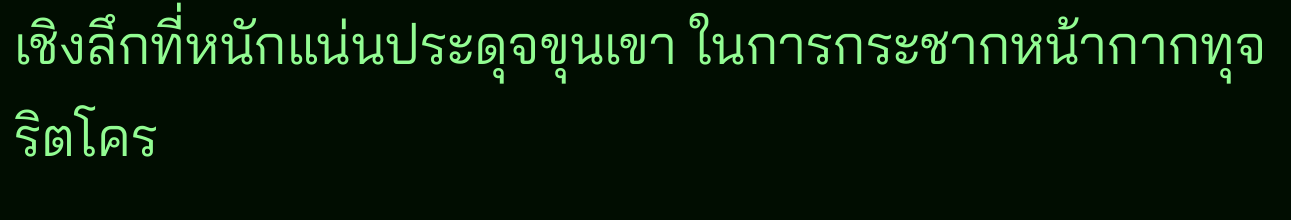เชิงลึกที่หนักแน่นประดุจขุนเขา ในการกระชากหน้ากากทุจริตโคร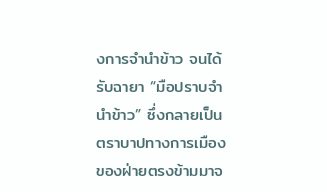งการจำนำข้าว จนได้รับฉายา “มือปราบจำนำข้าว” ซึ่งกลายเป็นตราบาปทางการเมืองของฝ่ายตรงข้ามมาจ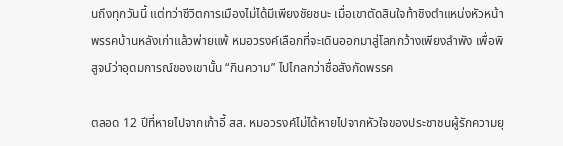นถึงทุกวันนี้ แต่ทว่าชีวิตการเมืองไม่ได้มีเพียงชัยชนะ เมื่อเขาตัดสินใจท้าชิงตำแหน่งหัวหน้าพรรคบ้านหลังเก่าแล้วพ่ายแพ้ หมอวรงค์เลือกที่จะเดินออกมาสู่โลกกว้างเพียงลำพัง เพื่อพิสูจน์ว่าอุดมการณ์ของเขานั้น “กินความ” ไปไกลกว่าชื่อสังกัดพรรค

ตลอด 12 ปีที่หายไปจากเก้าอี้ สส. หมอวรงค์ไม่ได้หายไปจากหัวใจของประชาชนผู้รักความยุ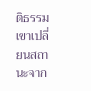ติธรรม เขาเปลี่ยนสถานะจาก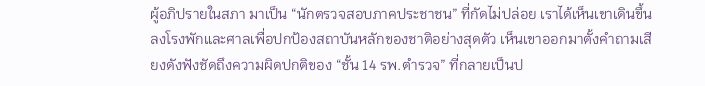ผู้อภิปรายในสภา มาเป็น “นักตรวจสอบภาคประชาชน” ที่กัดไม่ปล่อย เราได้เห็นเขาเดินขึ้นลงโรงพักและศาลเพื่อปกป้องสถาบันหลักของชาติอย่างสุดตัว เห็นเขาออกมาตั้งคำถามเสียงดังฟังชัดถึงความผิดปกติของ “ชั้น 14 รพ.ตำรวจ” ที่กลายเป็นป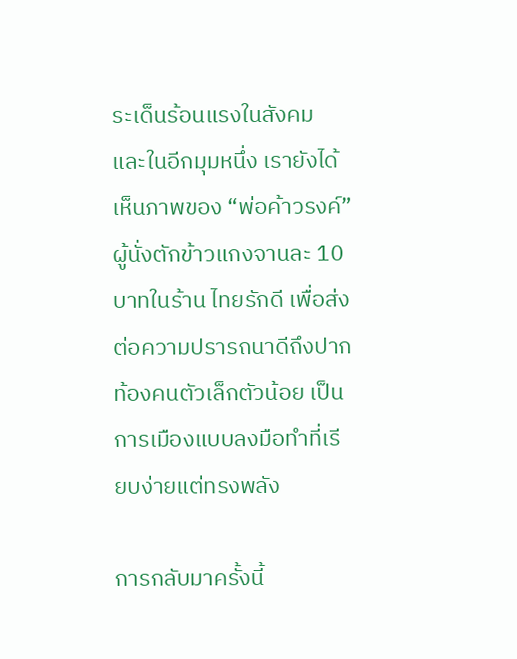ระเด็นร้อนแรงในสังคม และในอีกมุมหนึ่ง เรายังได้เห็นภาพของ “พ่อค้าวรงค์” ผู้นั่งตักข้าวแกงจานละ 10 บาทในร้าน ไทยรักดี เพื่อส่งต่อความปรารถนาดีถึงปากท้องคนตัวเล็กตัวน้อย เป็นการเมืองแบบลงมือทำที่เรียบง่ายแต่ทรงพลัง

การกลับมาครั้งนี้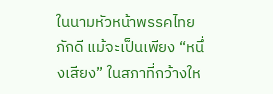ในนามหัวหน้าพรรคไทยภักดี แม้จะเป็นเพียง “หนึ่งเสียง” ในสภาที่กว้างให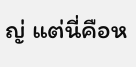ญ่ แต่นี่คือห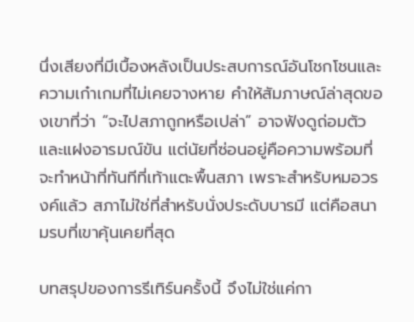นึ่งเสียงที่มีเบื้องหลังเป็นประสบการณ์อันโชกโชนและความเก๋าเกมที่ไม่เคยจางหาย คำให้สัมภาษณ์ล่าสุดของเขาที่ว่า “จะไปสภาถูกหรือเปล่า” อาจฟังดูถ่อมตัวและแฝงอารมณ์ขัน แต่นัยที่ซ่อนอยู่คือความพร้อมที่จะทำหน้าที่ทันทีที่เท้าแตะพื้นสภา เพราะสำหรับหมอวรงค์แล้ว สภาไม่ใช่ที่สำหรับนั่งประดับบารมี แต่คือสนามรบที่เขาคุ้นเคยที่สุด

บทสรุปของการรีเทิร์นครั้งนี้ จึงไม่ใช่แค่กา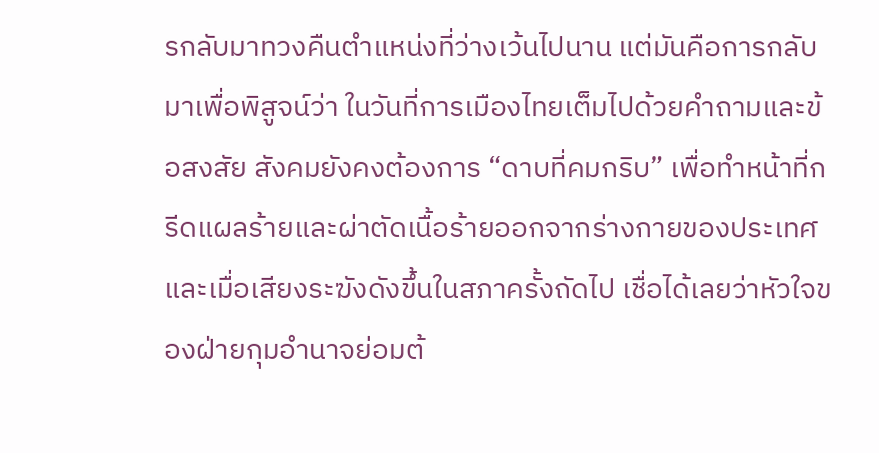รกลับมาทวงคืนตำแหน่งที่ว่างเว้นไปนาน แต่มันคือการกลับมาเพื่อพิสูจน์ว่า ในวันที่การเมืองไทยเต็มไปด้วยคำถามและข้อสงสัย สังคมยังคงต้องการ “ดาบที่คมกริบ” เพื่อทำหน้าที่กรีดแผลร้ายและผ่าตัดเนื้อร้ายออกจากร่างกายของประเทศ และเมื่อเสียงระฆังดังขึ้นในสภาครั้งถัดไป เชื่อได้เลยว่าหัวใจของฝ่ายกุมอำนาจย่อมต้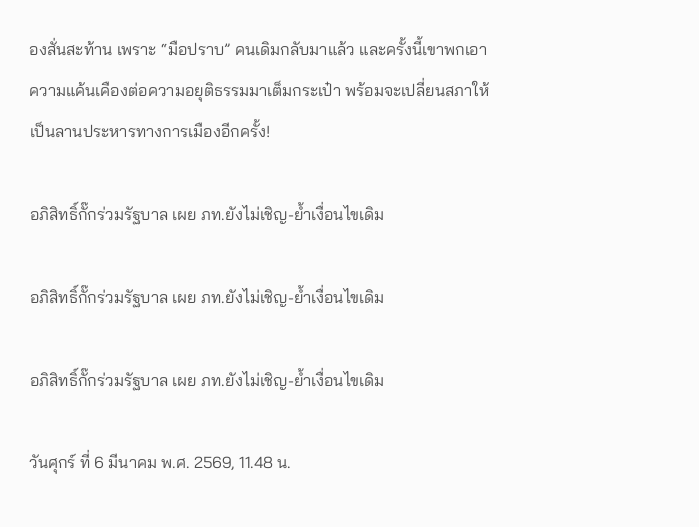องสั่นสะท้าน เพราะ “มือปราบ” คนเดิมกลับมาแล้ว และครั้งนี้เขาพกเอาความแค้นเคืองต่อความอยุติธรรมมาเต็มกระเป๋า พร้อมจะเปลี่ยนสภาให้เป็นลานประหารทางการเมืองอีกครั้ง!

อภิสิทธิ์กั๊กร่วมรัฐบาล เผย ภท.ยังไม่เชิญ-ย้ำเงื่อนไขเดิม

อภิสิทธิ์กั๊กร่วมรัฐบาล เผย ภท.ยังไม่เชิญ-ย้ำเงื่อนไขเดิม

อภิสิทธิ์กั๊กร่วมรัฐบาล เผย ภท.ยังไม่เชิญ-ย้ำเงื่อนไขเดิม

วันศุกร์ ที่ 6 มีนาคม พ.ศ. 2569, 11.48 น.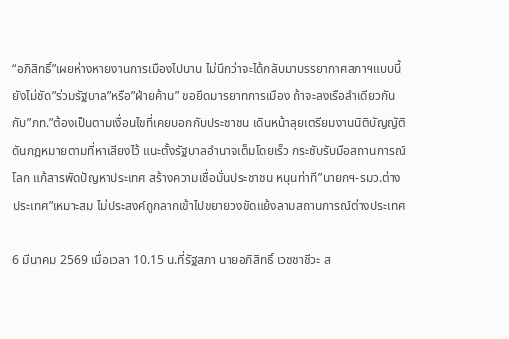“อภิสิทธิ์”เผยห่างหายงานการเมืองไปนาน ไม่นึกว่าจะได้กลับมาบรรยากาศสภาฯแบบนี้ ยังไม่ชัด”ร่วมรัฐบาล”หรือ”ฝ่ายค้าน” ขอยึดมารยาทการเมือง ถ้าจะลงเรือลำเดียวกันกับ”ภท.”ต้องเป็นตามเงื่อนไขที่เคยบอกกับประชาชน เดินหน้าลุยเตรียมงานนิติบัญญัติ ดันกฎหมายตามที่หาเสียงไว้ แนะตั้งรัฐบาลอำนาจเต็มโดยเร็ว กระชับรับมือสถานการณ์โลก แก้สารพัดปัญหาประเทศ สร้างความเชื่อมั่นประชาชน หนุนท่าที”นายกฯ-รมว.ต่างประเทศ”เหมาะสม ไม่ประสงค์ถูกลากเข้าไปขยายวงขัดแย้งลามสถานการณ์ต่างประเทศ

6 มีนาคม 2569 เมื่อเวลา 10.15 น.ที่รัฐสภา นายอภิสิทธิ์ เวชชาชีวะ ส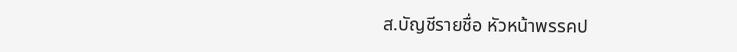ส.บัญชีรายชื่อ หัวหน้าพรรคป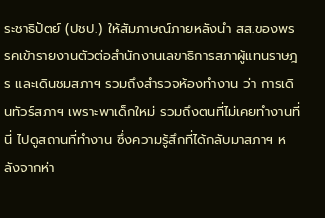ระชาธิปัตย์ (ปชป.) ให้สัมภาษณ์ภายหลังนำ สส.ของพรรคเข้ารายงานตัวต่อสำนักงานเลขาธิการสภาผู้แทนราษฎร และเดินชมสภาฯ รวมถึงสำรวจห้องทำงาน ว่า การเดินทัวร์สภาฯ เพราะพาเด็กใหม่ รวมถึงตนที่ไม่เคยทำงานที่นี่ ไปดูสถานที่ทำงาน ซึ่งความรู้สึกที่ได้กลับมาสภาฯ หลังจากห่า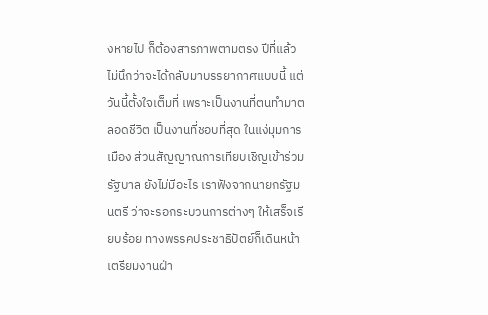งหายไป ก็ต้องสารภาพตามตรง ปีที่แล้วไม่นึกว่าจะได้กลับมาบรรยากาศแบบนี้ แต่วันนี้ตั้งใจเต็มที่ เพราะเป็นงานที่ตนทำมาตลอดชีวิต เป็นงานที่ชอบที่สุด ในแง่มุมการเมือง ส่วนสัญญาณการเทียบเชิญเข้าร่วมรัฐบาล ยังไม่มีอะไร เราฟังจากนายกรัฐมนตรี ว่าจะรอกระบวนการต่างๆ ให้เสร็จเรียบร้อย ทางพรรคประชาธิปัตย์ก็เดินหน้าเตรียมงานฝ่า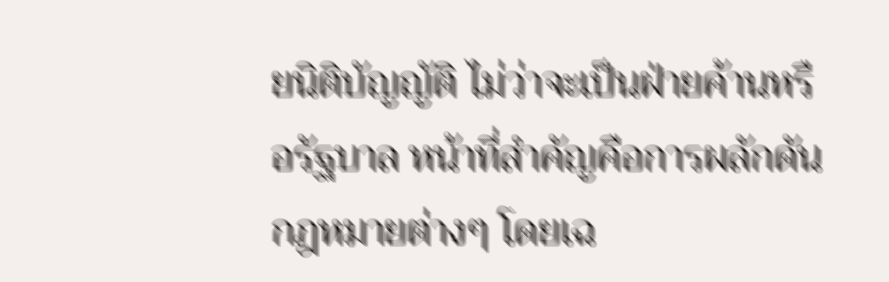ยนิติบัญญัติ ไม่ว่าจะเป็นฝ่ายค้านหรือรัฐบาล หน้าที่สำคัญคือการผลักดันกฎหมายต่างๆ โดยเฉ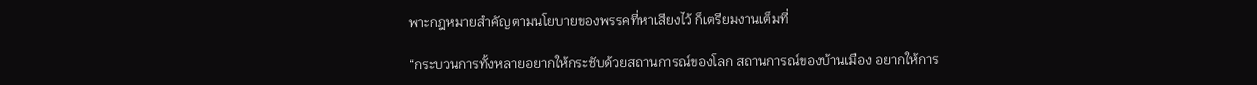พาะกฎหมายสำคัญตามนโยบายของพรรคที่หาเสียงไว้ ก็เตรียมงานเต็มที่

“กระบวนการทั้งหลายอยากให้กระชับด้วยสถานการณ์ของโลก สถานการณ์ของบ้านเมือง อยากให้การ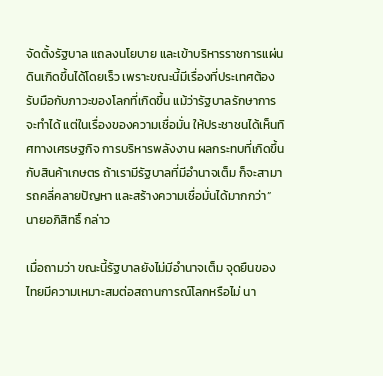จัดตั้งรัฐบาล แถลงนโยบาย และเข้าบริหารราชการแผ่นดินเกิดขึ้นได้โดยเร็ว เพราะขณะนี้มีเรื่องที่ประเทศต้องรับมือกับภาวะของโลกที่เกิดขึ้น แม้ว่ารัฐบาลรักษาการจะทำได้ แต่ในเรื่องของความเชื่อมั่น ให้ประชาชนได้เห็นทิศทางเศรษฐกิจ การบริหารพลังงาน ผลกระทบที่เกิดขึ้นกับสินค้าเกษตร ถ้าเรามีรัฐบาลที่มีอำนาจเต็ม ก็จะสามารถคลี่คลายปัญหา และสร้างความเชื่อมั่นได้มากกว่า” นายอภิสิทธิ์ กล่าว

เมื่อถามว่า ขณะนี้รัฐบาลยังไม่มีอำนาจเต็ม จุดยืนของไทยมีความเหมาะสมต่อสถานการณ์โลกหรือไม่ นา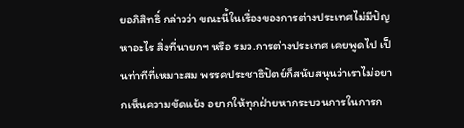ยอภิสิทธิ์ กล่าวว่า ขณะนี้ในเรื่องของการต่างประเทศไม่มีปัญหาอะไร สิ่งที่นายกฯ หรือ รมว.การต่างประเทศ เคยพูดไป เป็นท่าทีที่เหมาะสม พรรคประชาธิปัตย์ก็สนับสนุนว่าเราไม่อยากเห็นความขัดแย้ง อยากให้ทุกฝ่ายหากระบวนการในการก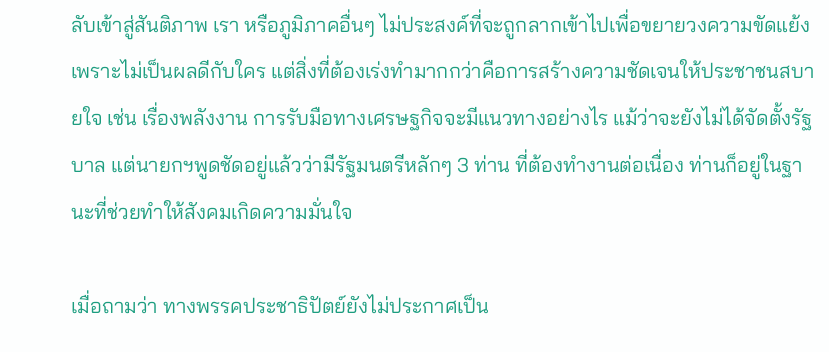ลับเข้าสู่สันติภาพ เรา หรือภูมิภาคอื่นๆ ไม่ประสงค์ที่จะถูกลากเข้าไปเพื่อขยายวงความขัดแย้ง เพราะไม่เป็นผลดีกับใคร แต่สิ่งที่ต้องเร่งทำมากกว่าคือการสร้างความชัดเจนให้ประชาชนสบายใจ เช่น เรื่องพลังงาน การรับมือทางเศรษฐกิจจะมีแนวทางอย่างไร แม้ว่าจะยังไม่ได้จัดตั้งรัฐบาล แต่นายกฯพูดชัดอยู่แล้วว่ามีรัฐมนตรีหลักๆ 3 ท่าน ที่ต้องทำงานต่อเนื่อง ท่านก็อยู่ในฐานะที่ช่วยทำให้สังคมเกิดความมั่นใจ

เมื่อถามว่า ทางพรรคประชาธิปัตย์ยังไม่ประกาศเป็น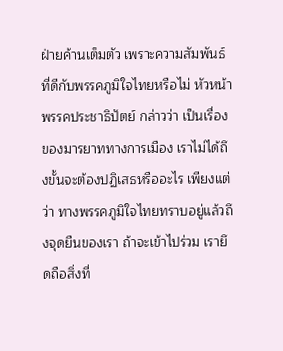ฝ่ายค้านเต็มตัว เพราะความสัมพันธ์ที่ดีกับพรรคภูมิใจไทยหรือไม่ หัวหน้าพรรคประชาธิปัตย์ กล่าวว่า เป็นเรื่องของมารยาททางการเมือง เราไม่ได้ถึงขั้นจะต้องปฏิเสธหรืออะไร เพียงแต่ว่า ทางพรรคภูมิใจไทยทราบอยู่แล้วถึงจุดยืนของเรา ถ้าจะเข้าไปร่วม เรายึดถือสิ่งที่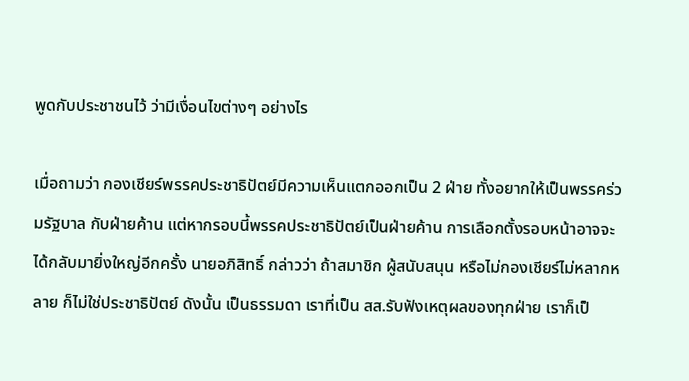พูดกับประชาชนไว้ ว่ามีเงื่อนไขต่างๆ อย่างไร

เมื่อถามว่า กองเชียร์พรรคประชาธิปัตย์มีความเห็นแตกออกเป็น 2 ฝ่าย ทั้งอยากให้เป็นพรรคร่วมรัฐบาล กับฝ่ายค้าน แต่หากรอบนี้พรรคประชาธิปัตย์เป็นฝ่ายค้าน การเลือกตั้งรอบหน้าอาจจะได้กลับมายิ่งใหญ่อีกครั้ง นายอภิสิทธิ์ กล่าวว่า ถ้าสมาชิก ผู้สนับสนุน หรือไม่กองเชียร์ไม่หลากหลาย ก็ไม่ใช่ประชาธิปัตย์ ดังนั้น เป็นธรรมดา เราที่เป็น สส.รับฟังเหตุผลของทุกฝ่าย เราก็เป็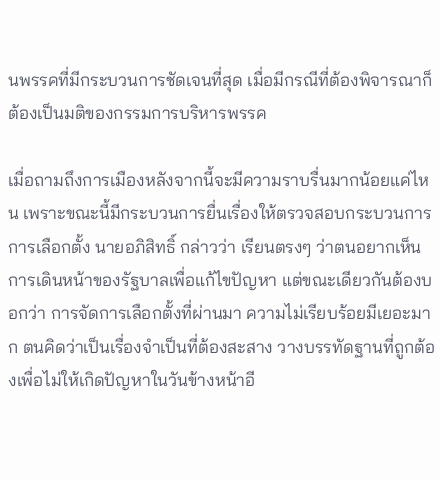นพรรคที่มีกระบวนการชัดเจนที่สุด เมื่อมีกรณีที่ต้องพิจารณาก็ต้องเป็นมติของกรรมการบริหารพรรค

เมื่อถามถึงการเมืองหลังจากนี้จะมีความราบรื่นมากน้อยแค่ไหน เพราะขณะนี้มีกระบวนการยื่นเรื่องให้ตรวจสอบกระบวนการการเลือกตั้ง นายอภิสิทธิ์ กล่าวว่า เรียนตรงๆ ว่าตนอยากเห็นการเดินหน้าของรัฐบาลเพื่อแก้ไขปัญหา แต่ขณะเดียวกันต้องบอกว่า การจัดการเลือกตั้งที่ผ่านมา ความไม่เรียบร้อยมีเยอะมาก ตนคิดว่าเป็นเรื่องจำเป็นที่ต้องสะสาง วางบรรทัดฐานที่ถูกต้องเพื่อไม่ให้เกิดปัญหาในวันข้างหน้าอี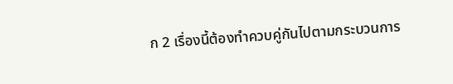ก 2 เรื่องนี้ต้องทำควบคู่กันไปตามกระบวนการ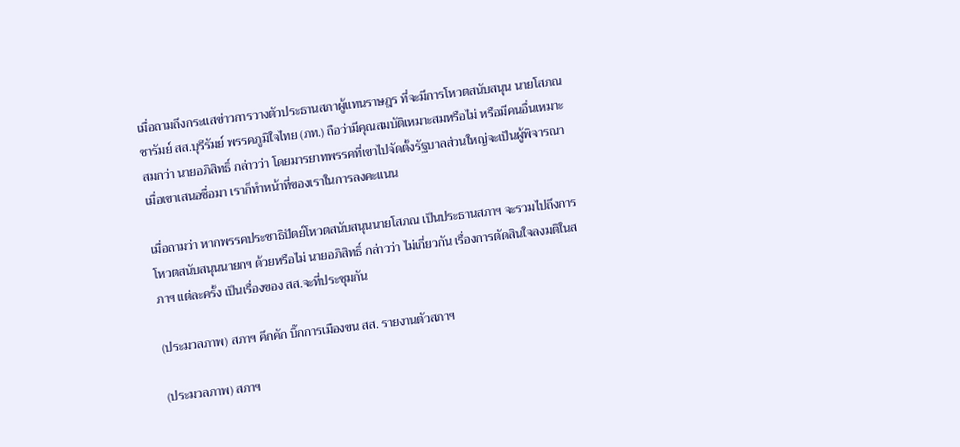เมื่อถามถึงกระแสข่าวการวางตัวประธานสภาผู้แทนราษฎร ที่จะมีการโหวตสนับสนุน นายโสภณ ซารัมย์ สส.บุรีรัมย์ พรรคภูมิใจไทย (ภท.) ถือว่ามีคุณสมบัติเหมาะสมหรือไม่ หรือมีคนอื่นเหมาะสมกว่า นายอภิสิทธิ์ กล่าวว่า โดยมารยาทพรรคที่เขาไปจัดตั้งรัฐบาลส่วนใหญ่จะเป็นผู้พิจารณา เมื่อเขาเสนอชื่อมา เราก็ทำหน้าที่ของเราในการลงคะแนน

เมื่อถามว่า หากพรรคประชาธิปัตย์โหวตสนับสนุนนายโสภณ เป็นประธานสภาฯ จะรวมไปถึงการโหวตสนับสนุนนายกฯ ด้วยหรือไม่ นายอภิสิทธิ์ กล่าวว่า ไม่เกี่ยวกัน เรื่องการตัดสินใจลงมติในสภาฯ แต่ละครั้ง เป็นเรื่องของ สส.จะที่ประชุมกัน

(ประมวลภาพ) สภาฯ คึกคัก บิ๊กการเมืองขน สส. รายงานตัวสภาฯ

(ประมวลภาพ) สภาฯ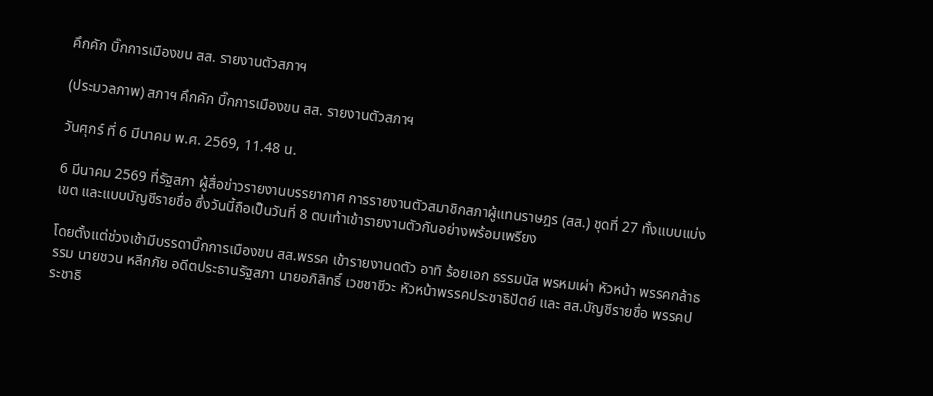คึกคัก บิ๊กการเมืองขน สส. รายงานตัวสภาฯ

(ประมวลภาพ) สภาฯ คึกคัก บิ๊กการเมืองขน สส. รายงานตัวสภาฯ

วันศุกร์ ที่ 6 มีนาคม พ.ศ. 2569, 11.48 น.

6 มีนาคม 2569 ที่รัฐสภา ผู้สื่อข่าวรายงานบรรยากาศ การรายงานตัวสมาชิกสภาผู้แทนราษฎร (สส.) ชุดที่ 27 ทั้งแบบแบ่งเขต และแบบบัญชีรายชื่อ ซึ่งวันนี้ถือเป็นวันที่ 8 ตบเท้าเข้ารายงานตัวกันอย่างพร้อมเพรียง

โดยตั้งแต่ช่วงเช้ามีบรรดาบิ๊กการเมืองขน สส.พรรค เข้ารายงานดตัว อาทิ ร้อยเอก ธรรมนัส พรหมเผ่า หัวหน้า พรรคกล้าธรรม นายชวน หลีกภัย อดีตประธานรัฐสภา นายอภิสิทธิ์ เวชชาชีวะ หัวหน้าพรรคประชาธิปัตย์ เเละ สส.บัญชีรายชื่อ พรรคประชาธิ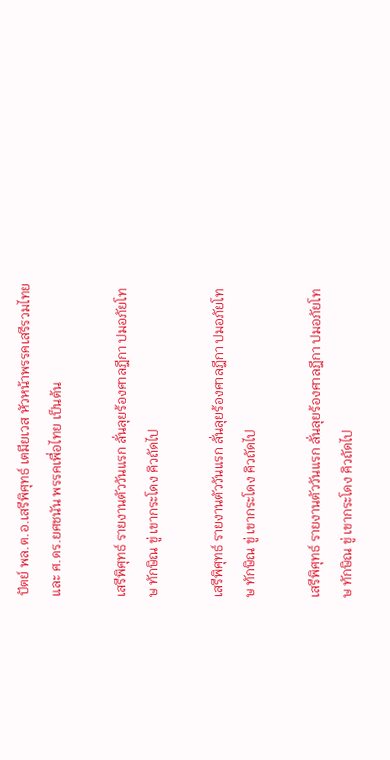ปัตย์ พล.ต.อ.เสรีพิศุทธ์ เตมียเวส หัวหน้าพรรคเสรีรวมไทย และ ศ.ดร.ยศชนัน พรรคเพื่อไทย เป็นต้น

เสรีพิศุทธ์ รายงานตัววันแรก ลั่นลุยร้องศาลฎีกา ปมอภัยโทษ ทักษิณ ขู่ เขากระโดง คิวถัดไป

เสรีพิศุทธ์ รายงานตัววันแรก ลั่นลุยร้องศาลฎีกา ปมอภัยโทษ ทักษิณ ขู่ เขากระโดง คิวถัดไป

เสรีพิศุทธ์ รายงานตัววันแรก ลั่นลุยร้องศาลฎีกา ปมอภัยโทษ ทักษิณ ขู่ เขากระโดง คิวถัดไป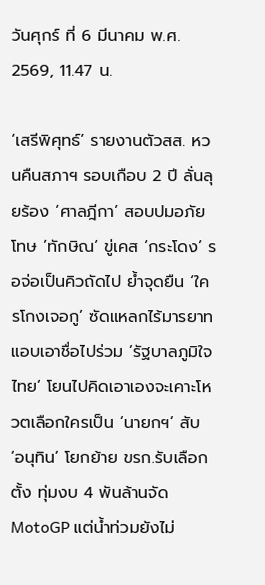วันศุกร์ ที่ 6 มีนาคม พ.ศ. 2569, 11.47 น.

‘เสรีพิศุทธ์’ รายงานตัวสส. หวนคืนสภาฯ รอบเกือบ 2 ปี ลั่นลุยร้อง ‘ศาลฎีกา’ สอบปมอภัยโทษ ’ทักษิณ‘ ขู่เคส ‘กระโดง’ รอจ่อเป็นคิวถัดไป ย้ำจุดยืน ‘ใครโกงเจอกู’ ซัดแหลกไร้มารยาทแอบเอาชื่อไปร่วม ’รัฐบาลภูมิใจไทย‘ โยนไปคิดเอาเองจะเคาะโหวตเลือกใครเป็น ‘นายกฯ’ สับ ‘อนุทิน’ โยกย้าย ขรก.รับเลือกตั้ง ทุ่มงบ 4 พันล้านจัด MotoGP แต่น้ำท่วมยังไม่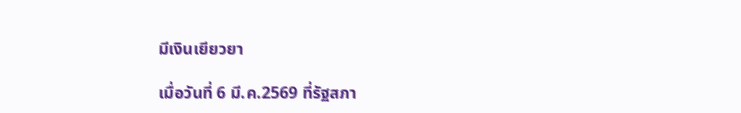มีเงินเยียวยา

เมื่อวันที่ 6 มี.ค.2569 ที่รัฐสภา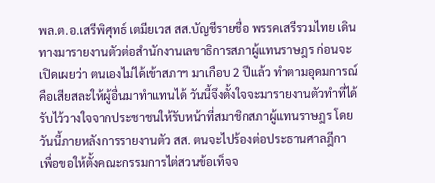พล.ต.อ.เสรีพิศุทธ์ เตมียเวส สส.บัญชีรายชื่อ พรรคเสรีรวมไทย เดินทางมารายงานตัวต่อสำนักงานเลขาธิการสภาผู้แทนราษฎร ก่อนจะเปิดเผยว่า ตนเองไม่ได้เข้าสภาฯ มาเกือบ 2 ปีแล้ว ทำตามอุดมการณ์คือเสียสละให้ผู้อื่นมาทำแทนได้ วันนี้จึงตั้งใจจะมารายงานตัวทำที่ได้รับไว้วางใจจากประชาชนให้รับหน้าที่สมาชิกสภาผู้แทนราษฎร โดยวันนี้ภายหลังการรายงานตัว สส. ตนจะไปร้องต่อประธานศาลฎีกา เพื่อขอให้ตั้งคณะกรรมการไต่สวนข้อเท็จจ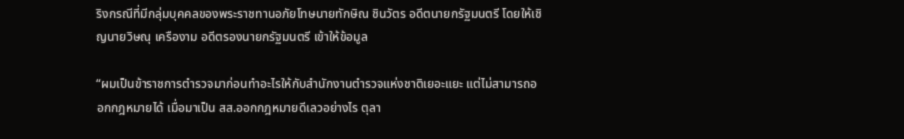ริงกรณีที่มีกลุ่มบุคคลของพระราชทานอภัยโทษนายทักษิณ ชินวัตร อดีตนายกรัฐมนตรี โดยให้เชิญนายวิษณุ เครืองาม อดีตรองนายกรัฐมนตรี เข้าให้ข้อมูล

“ผมเป็นข้าราชการตำรวจมาก่อนทำอะไรให้กับสำนักงานตำรวจแห่งชาติเยอะแยะ แต่ไม่สามารถออกกฎหมายได้ เมื่อมาเป็น สส.ออกกฎหมายดีเลวอย่างไร ตุลา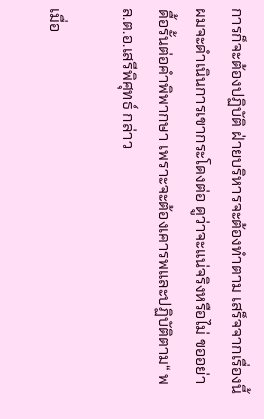การก็จะต้องปฏิบัติ ฝ่ายบริหารจะต้องทำตาม เสร็จจากเรื่องนี้ ผมจะดำเนินการเขากระโดงต่อ ดูว่าจะแน่จริงหรือไม่ ขออย่าดื้อรั้นต่อคำพิพากษา เพราะจะต้องเคารพและปฏิบัติตาม“ พล.ต.อ.เสรีพิศุทธ์ กล่าว

เมื่อ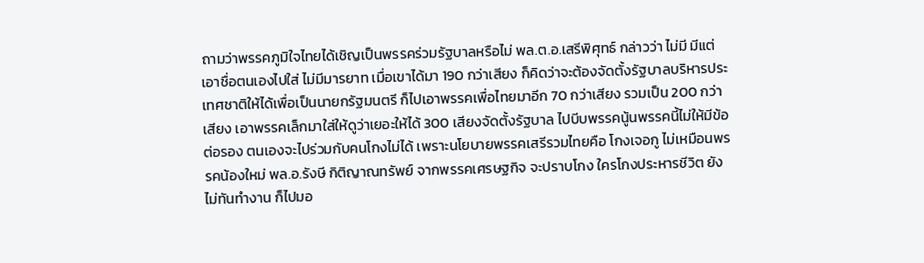ถามว่าพรรคภูมิใจไทยได้เชิญเป็นพรรคร่วมรัฐบาลหรือไม่ พล.ต.อ.เสรีพิศุทธ์ กล่าวว่า ไม่มี มีแต่เอาชื่อตนเองไปใส่ ไม่มีมารยาท เมื่อเขาได้มา 190 กว่าเสียง ก็คิดว่าจะต้องจัดตั้งรัฐบาลบริหารประเทศชาติให้ได้เพื่อเป็นนายกรัฐมนตรี ก็ไปเอาพรรคเพื่อไทยมาอีก 70 กว่าเสียง รวมเป็น 200 กว่าเสียง เอาพรรคเล็กมาใส่ให้ดูว่าเยอะให้ได้ 300 เสียงจัดตั้งรัฐบาล ไปบีบพรรคนู้นพรรคนี้ไม่ให้มีข้อต่อรอง ตนเองจะไปร่วมกับคนโกงไม่ได้ เพราะนโยบายพรรคเสรีรวมไทยคือ โกงเจอกู ไม่เหมือนพรรคน้องใหม่ พล.อ.รังษี กิติญาณทรัพย์ จากพรรคเศรษฐกิจ จะปราบโกง ใครโกงประหารชีวิต ยังไม่ทันทำงาน ก็ไปมอ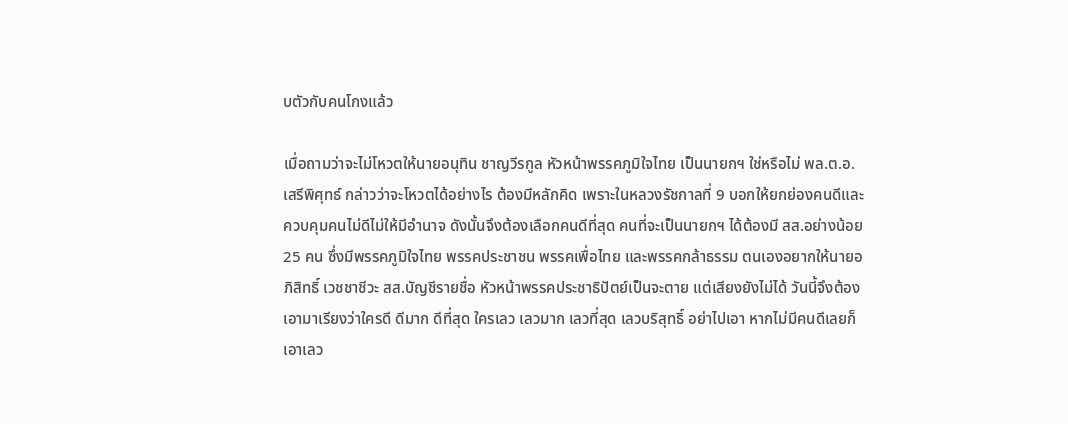บตัวกับคนโกงแล้ว

เมื่อถามว่าจะไม่โหวตให้นายอนุทิน ชาญวีรกูล หัวหน้าพรรคภูมิใจไทย เป็นนายกฯ ใช่หรือไม่ พล.ต.อ.เสรีพิศุทธ์ กล่าวว่าจะโหวตได้อย่างไร ต้องมีหลักคิด เพราะในหลวงรัชกาลที่ 9 บอกให้ยกย่องคนดีและควบคุมคนไม่ดีไม่ให้มีอำนาจ ดังนั้นจึงต้องเลือกคนดีที่สุด คนที่จะเป็นนายกฯ ได้ต้องมี สส.อย่างน้อย 25 คน ซึ่งมีพรรคภูมิใจไทย พรรคประชาชน พรรคเพื่อไทย และพรรคกล้าธรรม ตนเองอยากให้นายอภิสิทธิ์ เวชชาชีวะ สส.บัญชีรายชื่อ หัวหน้าพรรคประชาธิปัตย์เป็นจะตาย แต่เสียงยังไม่ได้ วันนี้จึงต้องเอามาเรียงว่าใครดี ดีมาก ดีที่สุด ใครเลว เลวมาก เลวที่สุด เลวบริสุทธิ์ อย่าไปเอา หากไม่มีคนดีเลยก็เอาเลว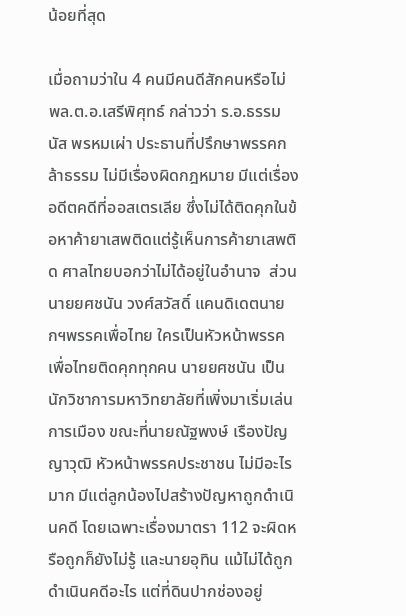น้อยที่สุด

เมื่อถามว่าใน 4 คนมีคนดีสักคนหรือไม่ พล.ต.อ.เสรีพิศุทธ์ กล่าวว่า ร.อ.ธรรมนัส พรหมเผ่า ประธานที่ปรึกษาพรรคกล้าธรรม ไม่มีเรื่องผิดกฎหมาย มีแต่เรื่องอดีตคดีที่ออสเตรเลีย ซึ่งไม่ได้ติดคุกในข้อหาค้ายาเสพติดแต่รู้เห็นการค้ายาเสพติด ศาลไทยบอกว่าไม่ได้อยู่ในอำนาจ  ส่วนนายยศชนัน วงศ์สวัสดิ์ แคนดิเดตนายกฯพรรคเพื่อไทย ใครเป็นหัวหน้าพรรคเพื่อไทยติดคุกทุกคน นายยศชนัน เป็นนักวิชาการมหาวิทยาลัยที่เพิ่งมาเริ่มเล่นการเมือง ขณะที่นายณัฐพงษ์ เรืองปัญญาวุฒิ หัวหน้าพรรคประชาชน ไม่มีอะไรมาก มีแต่ลูกน้องไปสร้างปัญหาถูกดำเนินคดี โดยเฉพาะเรื่องมาตรา 112 จะผิดหรือถูกก็ยังไม่รู้ และนายอุทิน แม้ไม่ได้ถูกดำเนินคดีอะไร แต่ที่ดินปากช่องอยู่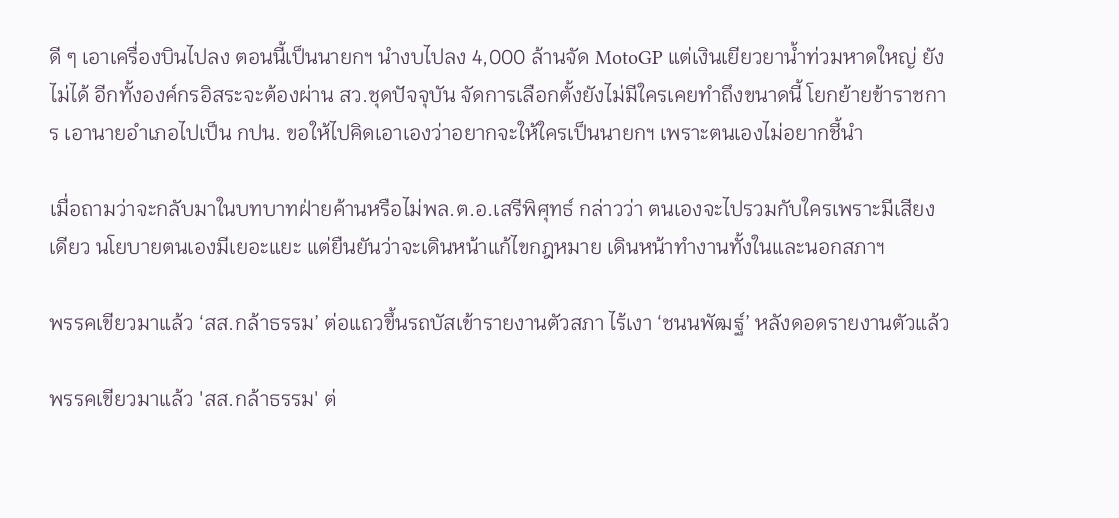ดี ๆ เอาเครื่องบินไปลง ตอนนี้เป็นนายกฯ นำงบไปลง 4,000 ล้านจัด MotoGP แต่เงินเยียวยาน้ำท่วมหาดใหญ่ ยังไม่ได้ อีกทั้งองค์กรอิสระจะต้องผ่าน สว.ชุดปัจจุบัน จัดการเลือกตั้งยังไม่มีใครเคยทำถึงขนาดนี้ โยกย้ายข้าราชการ เอานายอำเภอไปเป็น กปน. ขอให้ไปคิดเอาเองว่าอยากจะให้ใครเป็นนายกฯ เพราะตนเองไม่อยากชี้นำ

เมื่อถามว่าจะกลับมาในบทบาทฝ่ายค้านหรือไม่พล.ต.อ.เสรีพิศุทธ์ กล่าวว่า ตนเองจะไปรวมกับใครเพราะมีเสียงเดียว นโยบายตนเองมีเยอะแยะ แต่ยืนยันว่าจะเดินหน้าแก้ไขกฎหมาย เดินหน้าทำงานทั้งในและนอกสภาฯ

พรรคเขียวมาแล้ว ‘สส.กล้าธรรม’ ต่อแถวขึ้นรถบัสเข้ารายงานตัวสภา ไร้เงา ‘ชนนพัฒฐ์’ หลังดอดรายงานตัวแล้ว

พรรคเขียวมาแล้ว 'สส.กล้าธรรม' ต่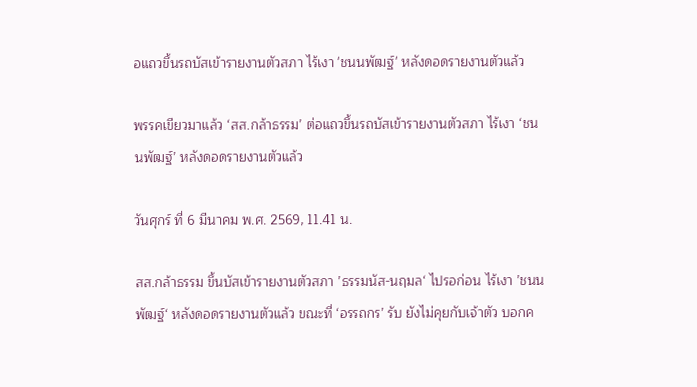อแถวขึ้นรถบัสเข้ารายงานตัวสภา ไร้เงา 'ชนนพัฒฐ์' หลังดอดรายงานตัวแล้ว

พรรคเขียวมาแล้ว ‘สส.กล้าธรรม’ ต่อแถวขึ้นรถบัสเข้ารายงานตัวสภา ไร้เงา ‘ชนนพัฒฐ์’ หลังดอดรายงานตัวแล้ว

วันศุกร์ ที่ 6 มีนาคม พ.ศ. 2569, 11.41 น.

สส.กล้าธรรม ขึ้นบัสเข้ารายงานตัวสภา ’ธรรมนัส-นฤมล‘ ไปรอก่อน ไร้เงา ’ชนนพัฒฐ์‘ หลังดอดรายงานตัวแล้ว ขณะที่ ‘อรรถกร’ รับ ยังไม่คุยกับเจ้าตัว บอกค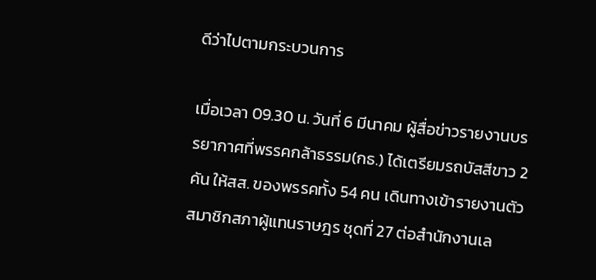ดีว่าไปตามกระบวนการ

เมื่อเวลา 09.30 น. วันที่ 6 มีนาคม ผู้สื่อข่าวรายงานบรรยากาศที่พรรคกล้าธรรม(กธ.) ได้เตรียมรถบัสสีขาว 2 คัน ให้สส. ของพรรคทั้ง 54 คน เดินทางเข้ารายงานตัวสมาชิกสภาผู้แทนราษฎร ชุดที่ 27 ต่อสำนักงานเล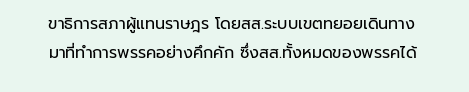ขาธิการสภาผู้แทนราษฎร โดยสส.ระบบเขตทยอยเดินทางมาที่ทำการพรรคอย่างคึกคัก ซึ่งสส.ทั้งหมดของพรรคได้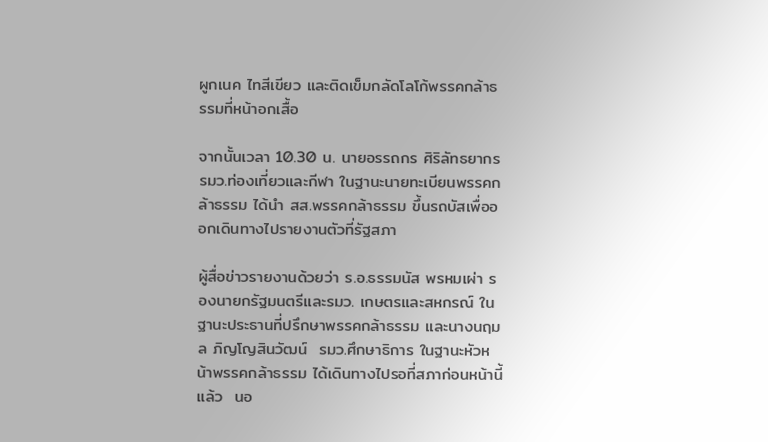ผูกเนค ไทสีเขียว และติดเข็มกลัดโลโก้พรรคกล้าธรรมที่หน้าอกเสื้อ

จากนั้นเวลา 10.30 น. นายอรรถกร ศิริลัทธยากร รมว.ท่องเที่ยวและกีฬา ในฐานะนายทะเบียนพรรคกล้าธรรม ได้นำ สส.พรรคกล้าธรรม ขึ้นรถบัสเพื่อออกเดินทางไปรายงานตัวที่รัฐสภา

ผู้สื่อข่าวรายงานด้วยว่า ร.อ.ธรรมนัส พรหมเผ่า รองนายกรัฐมนตรีและรมว. เกษตรและสหกรณ์ ในฐานะประธานที่ปรึกษาพรรคกล้าธรรม และนางนฤมล ภิญโญสินวัฒน์  รมว.ศึกษาธิการ ในฐานะหัวหน้าพรรคกล้าธรรม ได้เดินทางไปรอที่สภาก่อนหน้านี้แล้ว  นอ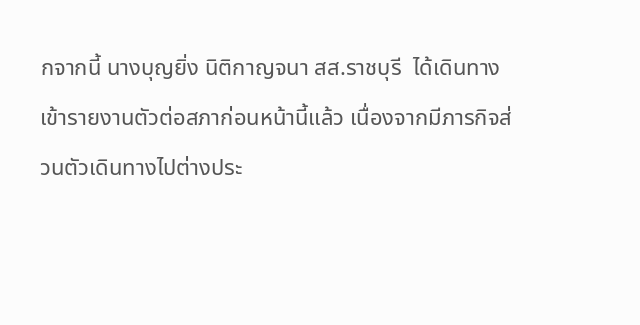กจากนี้ นางบุญยิ่ง นิติกาญจนา สส.ราชบุรี  ได้เดินทางเข้ารายงานตัวต่อสภาก่อนหน้านี้แล้ว เนื่องจากมีภารกิจส่วนตัวเดินทางไปต่างประ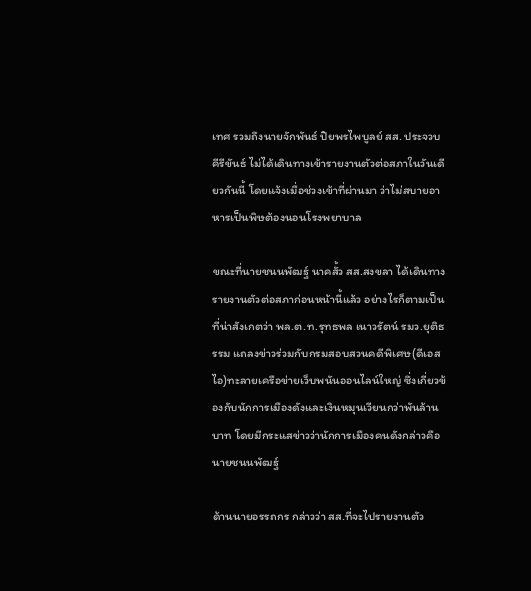เทศ รวมถึงนายจักพันธ์ ปิยพรไพบูลย์ สส. ประจวบคีรีขันธ์ ไม่ได้เดินทางเข้ารายงานตัวต่อสภาในวันเดียวกันนี้ โดยแจ้งเมื่อช่วงเข้าที่ผ่านมา ว่าไม่สบายอาหารเป็นพิษต้องนอนโรงพยาบาล

ขณะที่นายชนนพัฒฐ์ นาคสั้ว สส.สงขลา ได้เดินทางรายงานตัวต่อสภาก่อนหน้านี้แล้ว อย่างไรก็ตามเป็นที่น่าสังเกตว่า พล.ต.ท.รุทธพล เนาวรัตน์ รมว.ยุติธรรม แถลงข่าวร่วมกับกรมสอบสวนคดีพิเศษ(ดีเอสไอ)ทะลายเครือข่ายเว็บพนันออนไลน์ใหญ่ ซึ่งเกี่ยวข้องกับนักการเมืองดังและเงินหมุนเวียนกว่าพันล้านบาท โดยมีกระแสข่าวว่านักการเมืองคนดังกล่าวคือ นายชนนพัฒฐ์

ด้านนายอรรถกร กล่าวว่า สส.ที่จะไปรายงานตัว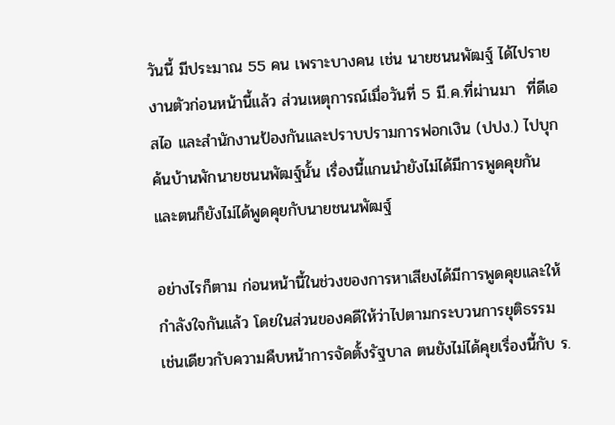วันนี้ มีประมาณ 55 คน เพราะบางคน เช่น นายชนนพัฒฐ์ ได้ไปรายงานตัวก่อนหน้านี้แล้ว ส่วนเหตุการณ์เมื่อวันที่ 5 มี.ค.ที่ผ่านมา  ที่ดีเอสไอ และสำนักงานป้องกันและปราบปรามการฟอกเงิน (ปปง.) ไปบุกค้นบ้านพักนายชนนพัฒฐ์นั้น เรื่องนี้แกนนำยังไม่ได้มีการพูดคุยกัน และตนก็ยังไม่ได้พูดคุยกับนายชนนพัฒฐ์

อย่างไรก็ตาม ก่อนหน้านี้ในช่วงของการหาเสียงได้มีการพูดคุยและให้กำลังใจกันแล้ว โดยในส่วนของคดีให้ว่าไปตามกระบวนการยุติธรรม เช่นเดียวกับความคืบหน้าการจัดตั้งรัฐบาล ตนยังไม่ได้คุยเรื่องนี้กับ ร.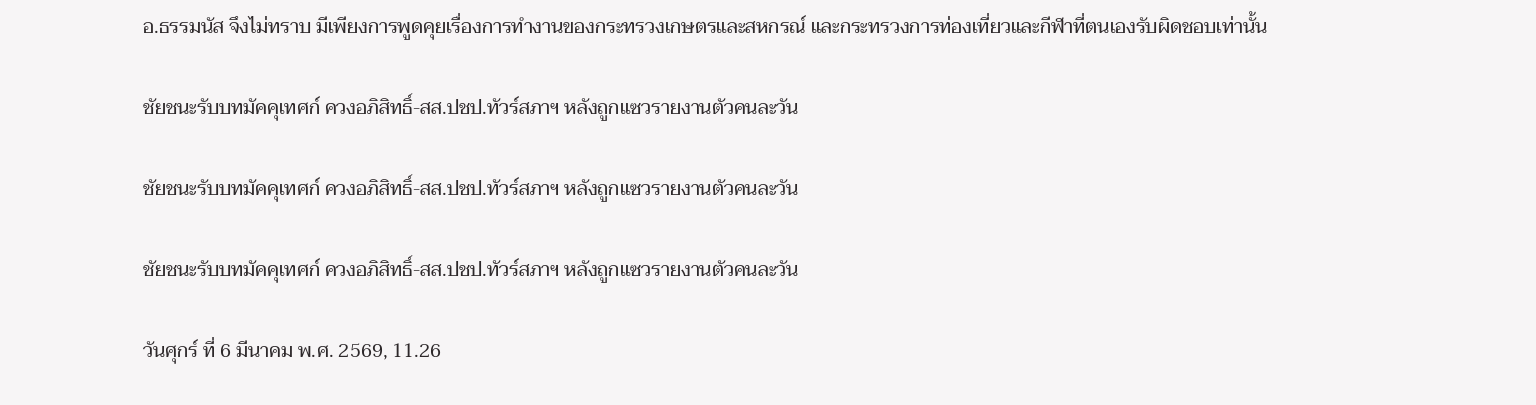อ.ธรรมนัส จึงไม่ทราบ มีเพียงการพูดคุยเรื่องการทำงานของกระทรวงเกษตรและสหกรณ์ และกระทรวงการท่องเที่ยวและกีฬาที่ตนเองรับผิดชอบเท่านั้น

ชัยชนะรับบทมัคคุเทศก์ ควงอภิสิทธิ์-สส.ปชป.ทัวร์สภาฯ หลังถูกแซวรายงานตัวคนละวัน

ชัยชนะรับบทมัคคุเทศก์ ควงอภิสิทธิ์-สส.ปชป.ทัวร์สภาฯ หลังถูกแซวรายงานตัวคนละวัน

ชัยชนะรับบทมัคคุเทศก์ ควงอภิสิทธิ์-สส.ปชป.ทัวร์สภาฯ หลังถูกแซวรายงานตัวคนละวัน

วันศุกร์ ที่ 6 มีนาคม พ.ศ. 2569, 11.26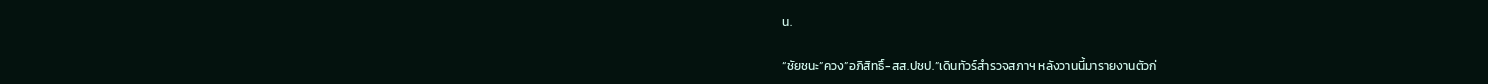น.

“ชัยชนะ”ควง”อภิสิทธิ์-สส.ปชป.”เดินทัวร์สำรวจสภาฯ หลังวานนี้มารายงานตัวก่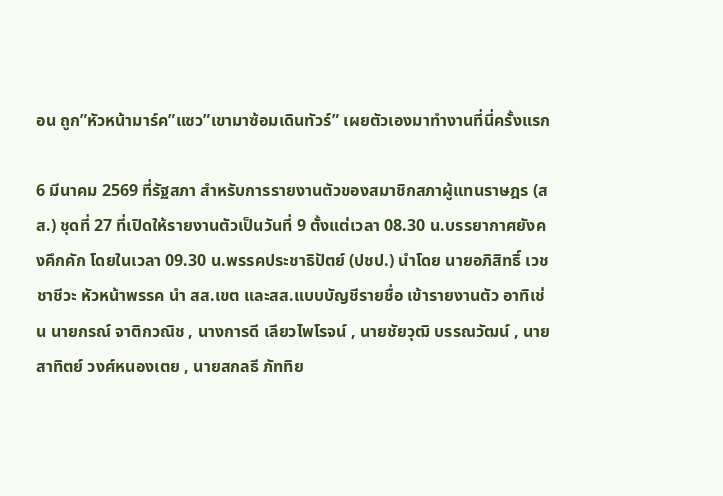อน ถูก”หัวหน้ามาร์ค”แซว”เขามาซ้อมเดินทัวร์” เผยตัวเองมาทำงานที่นี่ครั้งแรก

6 มีนาคม 2569 ที่รัฐสภา สำหรับการรายงานตัวของสมาชิกสภาผู้แทนราษฎร (สส.) ชุดที่ 27 ที่เปิดให้รายงานตัวเป็นวันที่ 9 ตั้งแต่เวลา 08.30 น.บรรยากาศยังคงคึกคัก โดยในเวลา 09.30 น.พรรคประชาธิปัตย์ (ปชป.) นำโดย นายอภิสิทธิ์ เวชชาชีวะ หัวหน้าพรรค นำ สส.เขต และสส.แบบบัญชีรายชื่อ เข้ารายงานตัว อาทิเช่น นายกรณ์ จาติกวณิช , นางการดี เลียวไพโรจน์ , นายชัยวุฒิ บรรณวัฒน์ , นายสาทิตย์ วงศ์หนองเตย , นายสกลธี ภัททิย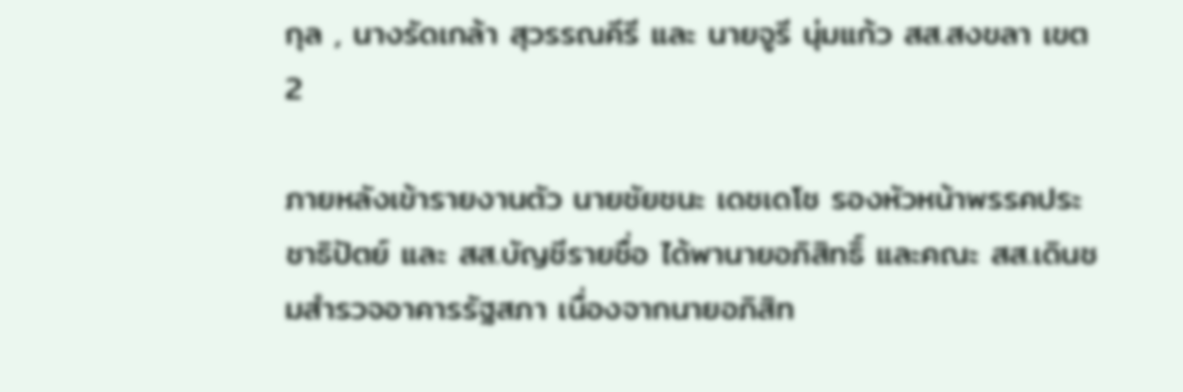กุล , นางรัดเกล้า สุวรรณคีรี และ นายจูรี นุ่มแก้ว สส.สงขลา เขต 2

ภายหลังเข้ารายงานตัว นายชัยชนะ เดชเดโช รองหัวหน้าพรรคประชาธิปัตย์ และ สส.บัญชีรายชื่อ ได้พานายอภิสิทธิ์ และคณะ สส.เดินชมสำรวจอาคารรัฐสภา เนื่องจากนายอภิสิท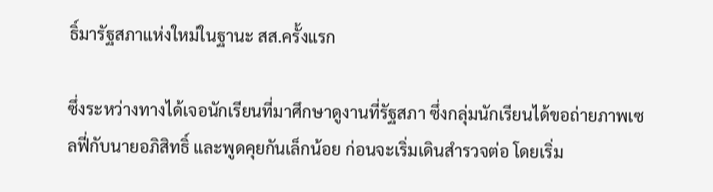ธิ์มารัฐสภาแห่งใหม่ในฐานะ สส.ครั้งแรก

ซึ่งระหว่างทางได้เจอนักเรียนที่มาศึกษาดูงานที่รัฐสภา ซึ่งกลุ่มนักเรียนได้ขอถ่ายภาพเซลฟี่กับนายอภิสิทธิ์ และพูดคุยกันเล็กน้อย ก่อนจะเริ่มเดินสำรวจต่อ โดยเริ่ม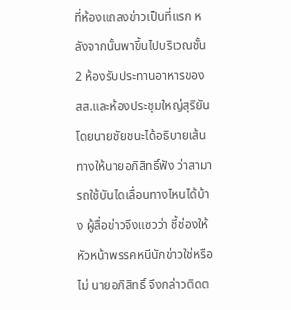ที่ห้องแถลงข่าวเป็นที่แรก หลังจากนั้นพาขึ้นไปบริเวณชั้น 2 ห้องรับประทานอาหารของ สส.และห้องประชุมใหญ่สุริยัน โดยนายชัยชนะได้อธิบายเส้นทางให้นายอภิสิทธิ์ฟัง ว่าสามารถใช้บันไดเลื่อนทางไหนได้บ้าง ผู้สื่อข่าวจึงแซวว่า ชี้ช่องให้หัวหน้าพรรคหนีนักข่าวใช่หรือไม่ นายอภิสิทธิ์ จึงกล่าวติดต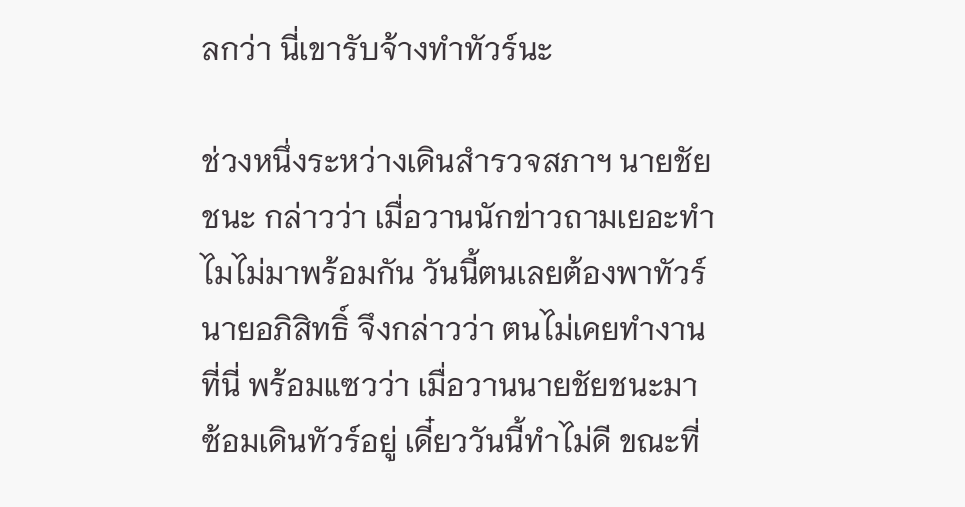ลกว่า นี่เขารับจ้างทำทัวร์นะ

ช่วงหนึ่งระหว่างเดินสำรวจสภาฯ นายชัยชนะ กล่าวว่า เมื่อวานนักข่าวถามเยอะทำไมไม่มาพร้อมกัน วันนี้ตนเลยต้องพาทัวร์ นายอภิสิทธิ์ จึงกล่าวว่า ตนไม่เคยทำงานที่นี่ พร้อมแซวว่า เมื่อวานนายชัยชนะมาซ้อมเดินทัวร์อยู่ เดี๋ยววันนี้ทำไม่ดี ขณะที่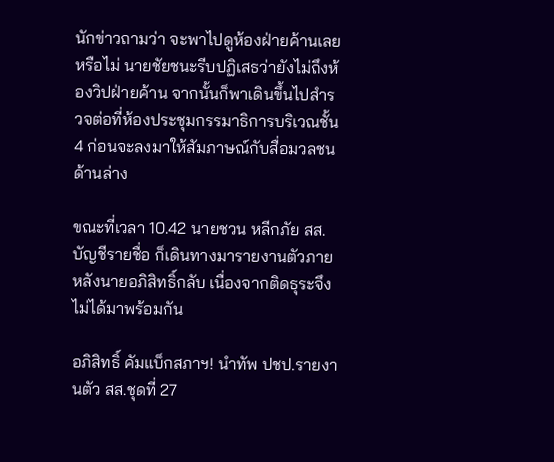นักข่าวถามว่า จะพาไปดูห้องฝ่ายค้านเลยหรือไม่ นายชัยชนะรีบปฏิเสธว่ายังไม่ถึงห้องวิปฝ่ายค้าน จากนั้นก็พาเดินขึ้นไปสำรวจต่อที่ห้องประชุมกรรมาธิการบริเวณชั้น 4 ก่อนจะลงมาให้สัมภาษณ์กับสื่อมวลชนด้านล่าง

ขณะที่เวลา 10.42 นายชวน หลีกภัย สส.บัญชีรายชื่อ ก็เดินทางมารายงานตัวภายหลังนายอภิสิทธิ์กลับ เนื่องจากติดธุระจึงไม่ได้มาพร้อมกัน

อภิสิทธิ์ คัมแบ็กสภาฯ! นำทัพ ปชป.รายงานตัว สส.ชุดที่ 27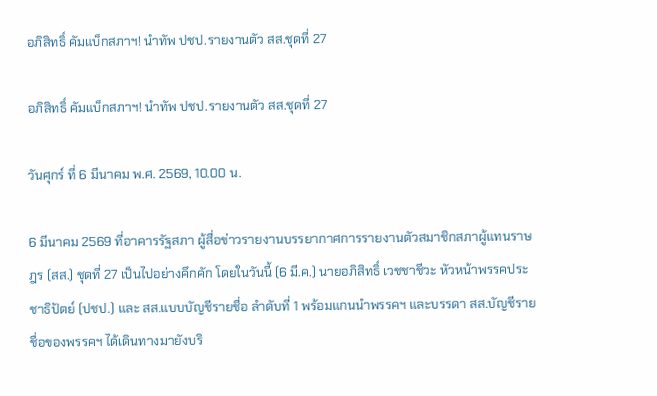อภิสิทธิ์ คัมแบ็กสภาฯ! นำทัพ ปชป.รายงานตัว สส.ชุดที่ 27

อภิสิทธิ์ คัมแบ็กสภาฯ! นำทัพ ปชป.รายงานตัว สส.ชุดที่ 27

วันศุกร์ ที่ 6 มีนาคม พ.ศ. 2569, 10.00 น.

6 มีนาคม 2569 ที่อาคารรัฐสภา ผู้สื่อข่าวรายงานบรรยากาศการรายงานตัวสมาชิกสภาผู้แทนราษฎร (สส.) ชุดที่ 27 เป็นไปอย่างคึกคัก โดยในวันนี้ (6 มี.ค.) นายอภิสิทธิ์ เวชชาชีวะ หัวหน้าพรรคประชาธิปัตย์ (ปชป.) และ สส.แบบบัญชีรายชื่อ ลำดับที่ 1 พร้อมแกนนำพรรคฯ และบรรดา สส.บัญชีรายชื่อของพรรคฯ ได้เดินทางมายังบริ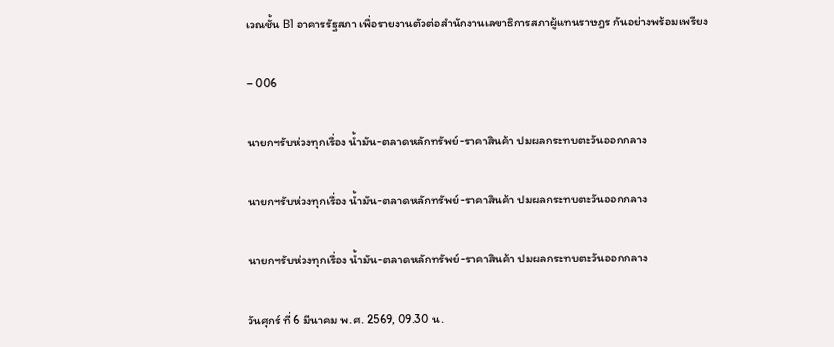เวณชั้น B1 อาคารรัฐสภา เพื่อรายงานตัวต่อสำนักงานเลขาธิการสภาผู้แทนราษฎร กันอย่างพร้อมเพรียง

– 006

นายกฯรับห่วงทุกเรื่อง น้ำมัน-ตลาดหลักทรัพย์-ราคาสินค้า ปมผลกระทบตะวันออกกลาง

นายกฯรับห่วงทุกเรื่อง น้ำมัน-ตลาดหลักทรัพย์-ราคาสินค้า ปมผลกระทบตะวันออกกลาง

นายกฯรับห่วงทุกเรื่อง น้ำมัน-ตลาดหลักทรัพย์-ราคาสินค้า ปมผลกระทบตะวันออกกลาง

วันศุกร์ ที่ 6 มีนาคม พ.ศ. 2569, 09.30 น.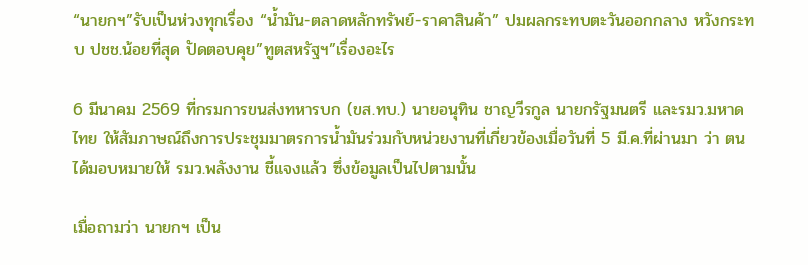“นายกฯ”รับเป็นห่วงทุกเรื่อง “น้ำมัน-ตลาดหลักทรัพย์-ราคาสินค้า” ปมผลกระทบตะวันออกกลาง หวังกระทบ ปชช.น้อยที่สุด ปัดตอบคุย”ทูตสหรัฐฯ”เรื่องอะไร

6 มีนาคม 2569 ที่กรมการขนส่งทหารบก (ขส.ทบ.) นายอนุทิน ชาญวีรกูล นายกรัฐมนตรี และรมว.มหาดไทย ให้สัมภาษณ์ถึงการประชุมมาตรการน้ำมันร่วมกับหน่วยงานที่เกี่ยวข้องเมื่อวันที่ 5 มี.ค.ที่ผ่านมา ว่า ตนได้มอบหมายให้ รมว.พลังงาน ชี้แจงแล้ว ซึ่งข้อมูลเป็นไปตามนั้น

เมื่อถามว่า นายกฯ เป็น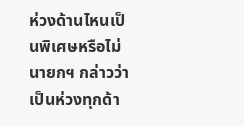ห่วงด้านไหนเป็นพิเศษหรือไม่ นายกฯ กล่าวว่า เป็นห่วงทุกด้า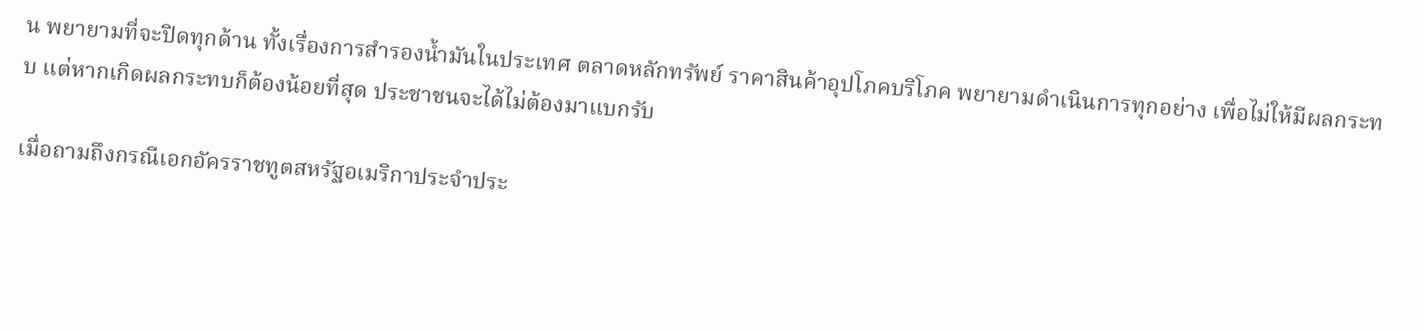น พยายามที่จะปิดทุกด้าน ทั้งเรื่องการสำรองน้ำมันในประเทศ ตลาดหลักทรัพย์ ราคาสินค้าอุปโภคบริโภค พยายามดำเนินการทุกอย่าง เพื่อไม่ให้มีผลกระทบ แต่หากเกิดผลกระทบก็ต้องน้อยที่สุด ประชาชนจะได้ไม่ต้องมาแบกรับ

เมื่อถามถึงกรณีเอกอัครราชทูตสหรัฐอเมริกาประจำประ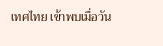เทศไทย เข้าพบเมื่อวัน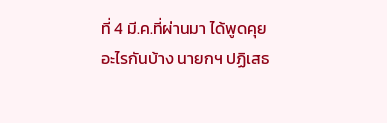ที่ 4 มี.ค.ที่ผ่านมา ได้พูดคุยอะไรกันบ้าง นายกฯ ปฏิเสธ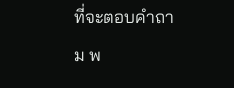ที่จะตอบคำถาม พ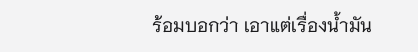ร้อมบอกว่า เอาแต่เรื่องน้ำมัน